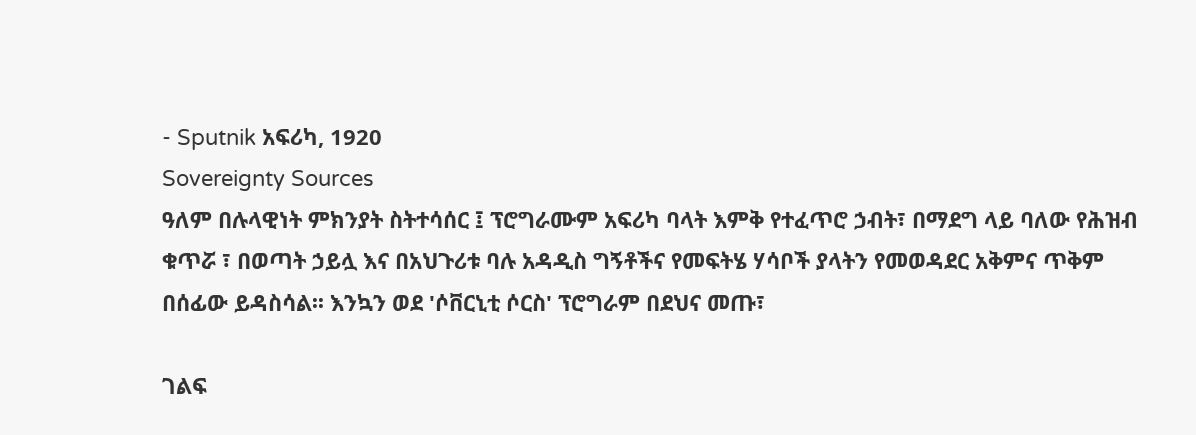- Sputnik አፍሪካ, 1920
Sovereignty Sources
ዓለም በሉላዊነት ምክንያት ስትተሳሰር ፤ ፕሮግራሙም አፍሪካ ባላት እምቅ የተፈጥሮ ኃብት፣ በማደግ ላይ ባለው የሕዝብ ቁጥሯ ፣ በወጣት ኃይሏ እና በአህጉሪቱ ባሉ አዳዲስ ግኝቶችና የመፍትሄ ሃሳቦች ያላትን የመወዳደር አቅምና ጥቅም በሰፊው ይዳስሳል፡፡ እንኳን ወደ 'ሶቨርኒቲ ሶርስ' ፕሮግራም በደህና መጡ፣

ገልፍ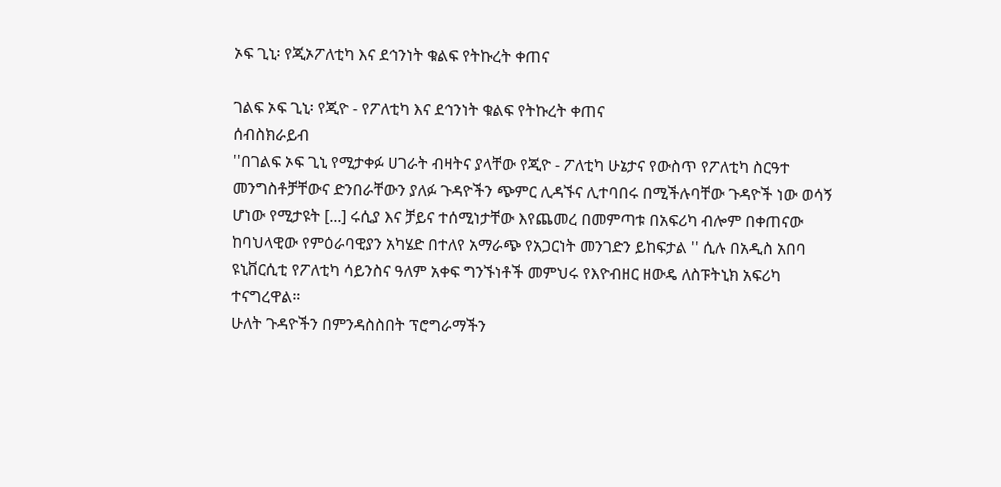ኦፍ ጊኒ፡ የጂኦፖለቲካ እና ደኅንነት ቁልፍ የትኩረት ቀጠና

ገልፍ ኦፍ ጊኒ፡ የጂዮ - የፖለቲካ እና ደኅንነት ቁልፍ የትኩረት ቀጠና
ሰብስክራይብ
''በገልፍ ኦፍ ጊኒ የሚታቀፉ ሀገራት ብዛትና ያላቸው የጂዮ - ፖለቲካ ሁኔታና የውስጥ የፖለቲካ ስርዓተ መንግስቶቻቸውና ድንበራቸውን ያለፉ ጉዳዮችን ጭምር ሊዳኙና ሊተባበሩ በሚችሉባቸው ጉዳዮች ነው ወሳኝ ሆነው የሚታዩት [...] ሩሲያ እና ቻይና ተሰሚነታቸው እየጨመረ በመምጣቱ በአፍሪካ ብሎም በቀጠናው ከባህላዊው የምዕራባዊያን አካሄድ በተለየ አማራጭ የአጋርነት መንገድን ይከፍታል '' ሲሉ በአዲስ አበባ ዩኒቨርሲቲ የፖለቲካ ሳይንስና ዓለም አቀፍ ግንኙነቶች መምህሩ የእዮብዘር ዘውዴ ለስፑትኒክ አፍሪካ ተናግረዋል።
ሁለት ጉዳዮችን በምንዳስስበት ፕሮግራማችን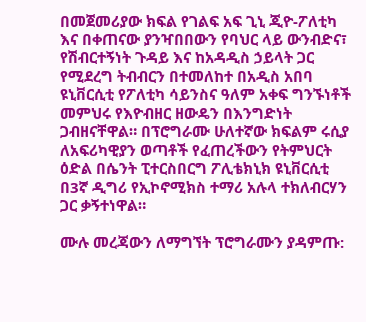በመጀመሪያው ክፍል የገልፍ አፍ ጊኒ ጂዮ-ፖለቲካ እና በቀጠናው ያንዣበበውን የባህር ላይ ውንብድና፣ የሽብርተኝነት ጉዳይ እና ከአዳዲስ ኃይላት ጋር የሚደረግ ትብብርን በተመለከተ በአዲስ አበባ ዩኒቨርሲቲ የፖለቲካ ሳይንስና ዓለም አቀፍ ግንኙነቶች መምህሩ የእዮብዘር ዘውዴን በእንግድነት ጋብዘናቸዋል። በፕሮግራሙ ሁለተኛው ክፍልም ሩሲያ ለአፍሪካዊያን ወጣቶች የፈጠረችውን የትምህርት ዕድል በሴንት ፒተርስበርግ ፖሊቴክኒክ ዩኒቨርሲቲ በ3ኛ ዲግሪ የኢኮኖሚክስ ተማሪ አሉላ ተክለብርሃን ጋር ቃኝተነዋል።

ሙሉ መረጃውን ለማግኘት ፕሮግራሙን ያዳምጡ: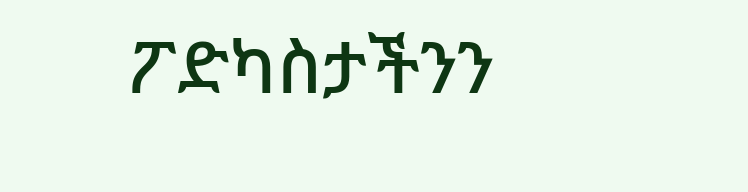ፖድካስታችንን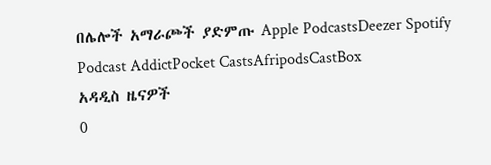በሌሎች አማራጮች ያድምጡ Apple PodcastsDeezer Spotify Podcast AddictPocket CastsAfripodsCastBox
አዳዲስ ዜናዎች
0